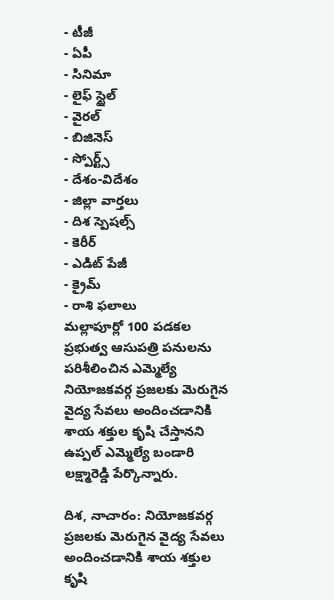- టీజీ
- ఏపీ
- సినిమా
- లైఫ్ స్టైల్
- వైరల్
- బిజినెస్
- స్పోర్ట్స్
- దేశం-విదేశం
- జిల్లా వార్తలు
- దిశ స్పెషల్స్
- కెరీర్
- ఎడిట్ పేజీ
- క్రైమ్
- రాశి ఫలాలు
మల్లాపూర్లో 100 పడకల ప్రభుత్వ ఆసుపత్రి పనులను పరిశీలించిన ఎమ్మెల్యే
నియోజకవర్గ ప్రజలకు మెరుగైన వైద్య సేవలు అందించడానికి శాయ శక్తుల కృషి చేస్తానని ఉప్పల్ ఎమ్మెల్యే బండారి లక్ష్మారెడ్డి పేర్కొన్నారు.

దిశ, నాచారం: నియోజకవర్గ ప్రజలకు మెరుగైన వైద్య సేవలు అందించడానికి శాయ శక్తుల కృషి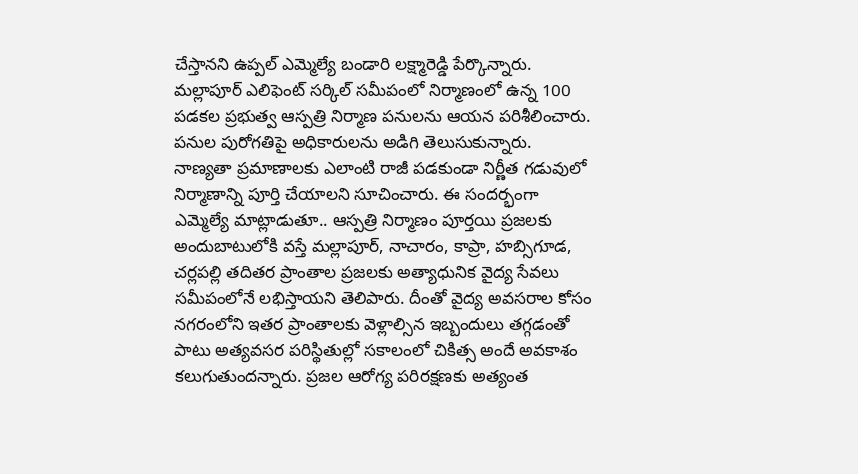చేస్తానని ఉప్పల్ ఎమ్మెల్యే బండారి లక్ష్మారెడ్డి పేర్కొన్నారు. మల్లాపూర్ ఎలిఫెంట్ సర్కిల్ సమీపంలో నిర్మాణంలో ఉన్న 100 పడకల ప్రభుత్వ ఆస్పత్రి నిర్మాణ పనులను ఆయన పరిశీలించారు. పనుల పురోగతిపై అధికారులను అడిగి తెలుసుకున్నారు. నాణ్యతా ప్రమాణాలకు ఎలాంటి రాజీ పడకుండా నిర్ణీత గడువులో నిర్మాణాన్ని పూర్తి చేయాలని సూచించారు. ఈ సందర్భంగా ఎమ్మెల్యే మాట్లాడుతూ.. ఆస్పత్రి నిర్మాణం పూర్తయి ప్రజలకు అందుబాటులోకి వస్తే మల్లాపూర్, నాచారం, కాప్రా, హబ్సిగూడ, చర్లపల్లి తదితర ప్రాంతాల ప్రజలకు అత్యాధునిక వైద్య సేవలు సమీపంలోనే లభిస్తాయని తెలిపారు. దీంతో వైద్య అవసరాల కోసం నగరంలోని ఇతర ప్రాంతాలకు వెళ్లాల్సిన ఇబ్బందులు తగ్గడంతో పాటు అత్యవసర పరిస్థితుల్లో సకాలంలో చికిత్స అందే అవకాశం కలుగుతుందన్నారు. ప్రజల ఆరోగ్య పరిరక్షణకు అత్యంత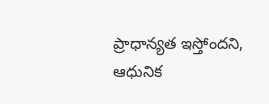ప్రాధాన్యత ఇస్తోందని, ఆధునిక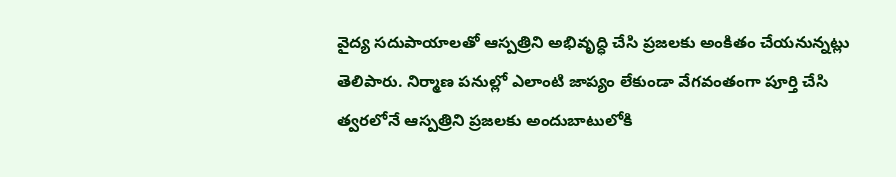వైద్య సదుపాయాలతో ఆస్పత్రిని అభివృద్ధి చేసి ప్రజలకు అంకితం చేయనున్నట్లు తెలిపారు. నిర్మాణ పనుల్లో ఎలాంటి జాప్యం లేకుండా వేగవంతంగా పూర్తి చేసి త్వరలోనే ఆస్పత్రిని ప్రజలకు అందుబాటులోకి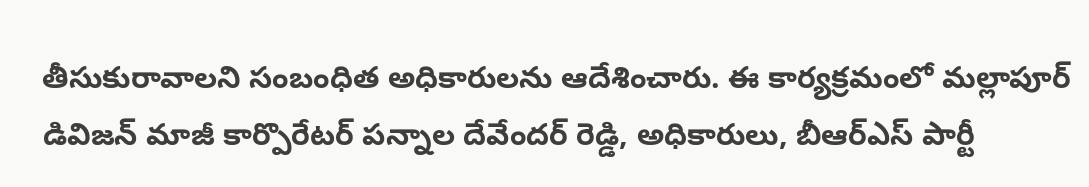తీసుకురావాలని సంబంధిత అధికారులను ఆదేశించారు. ఈ కార్యక్రమంలో మల్లాపూర్ డివిజన్ మాజీ కార్పొరేటర్ పన్నాల దేవేందర్ రెడ్డి, అధికారులు, బీఆర్ఎస్ పార్టీ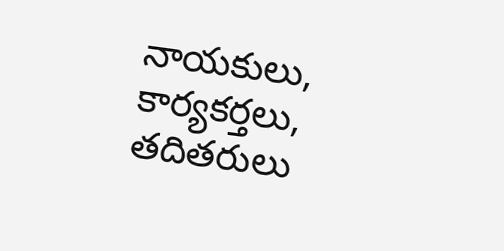నాయకులు, కార్యకర్తలు, తదితరులు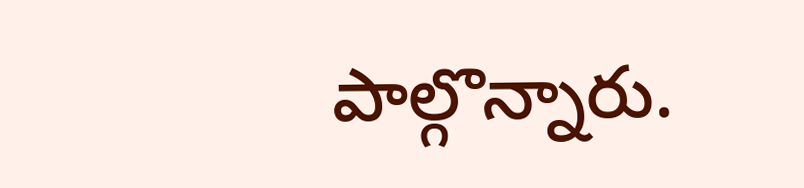పాల్గొన్నారు.